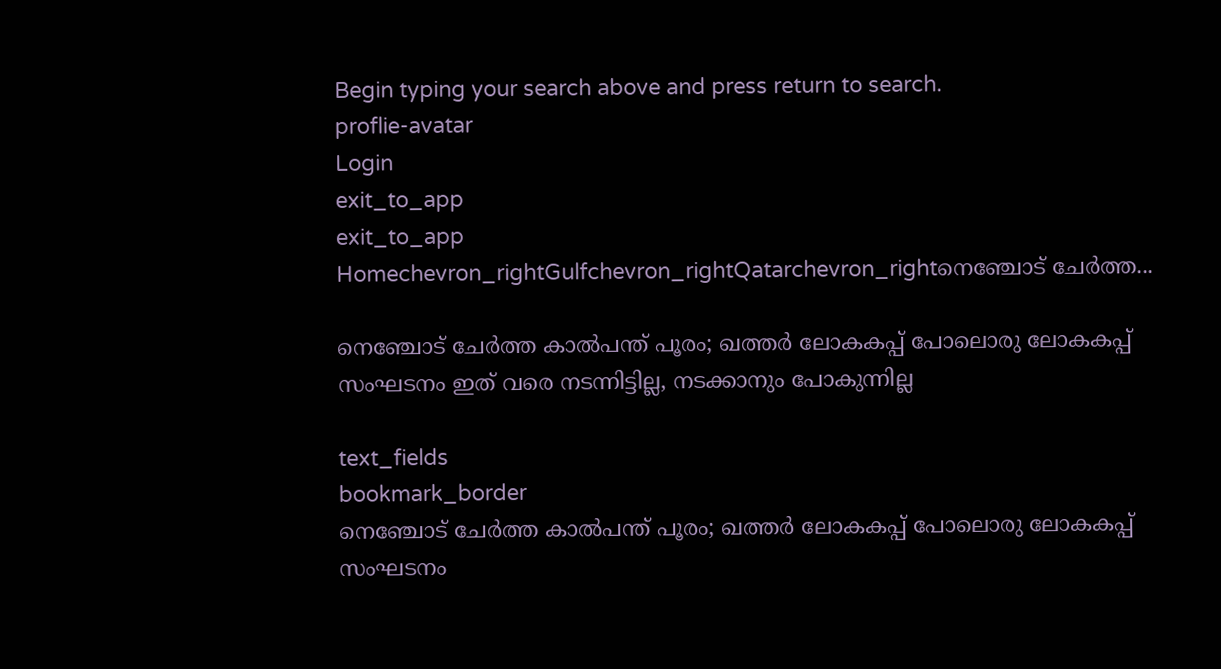Begin typing your search above and press return to search.
proflie-avatar
Login
exit_to_app
exit_to_app
Homechevron_rightGulfchevron_rightQatarchevron_rightനെഞ്ചോട് ചേർത്ത...

നെഞ്ചോട് ചേർത്ത കാൽപന്ത് പൂരം; ഖത്തർ ലോകകപ്പ് പോലൊരു ലോകകപ്പ് സംഘടനം ഇത് വരെ നടന്നിട്ടില്ല, നടക്കാനും പോകുന്നില്ല

text_fields
bookmark_border
നെഞ്ചോട് ചേർത്ത കാൽപന്ത് പൂരം; ഖത്തർ ലോകകപ്പ് പോലൊരു ലോകകപ്പ് സംഘടനം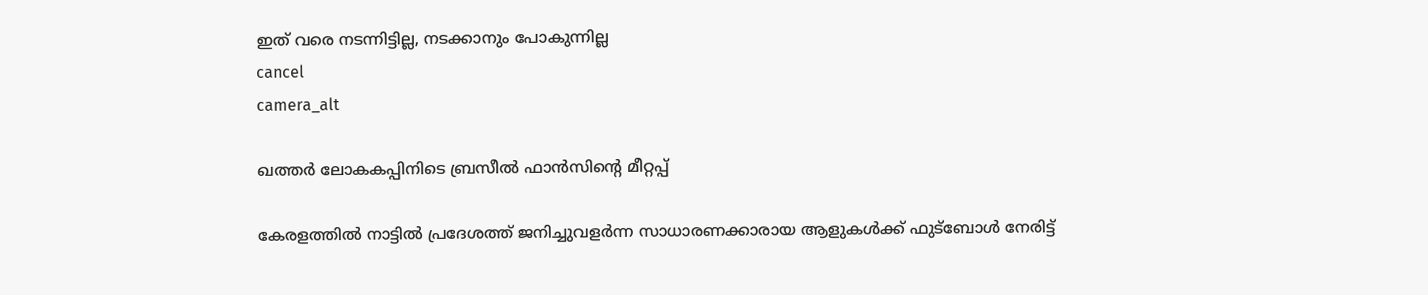ഇത് വരെ നടന്നിട്ടില്ല, നടക്കാനും പോകുന്നില്ല
cancel
camera_alt

ഖത്തർ ലോകകപ്പിനിടെ ബ്രസീൽ ഫാൻസിന്റെ മീറ്റപ്പ്

കേരളത്തിൽ നാട്ടിൽ പ്രദേശത്ത് ജനിച്ചുവളർന്ന സാധാരണക്കാരായ ആളുകൾക്ക് ഫുട്ബോൾ നേരിട്ട്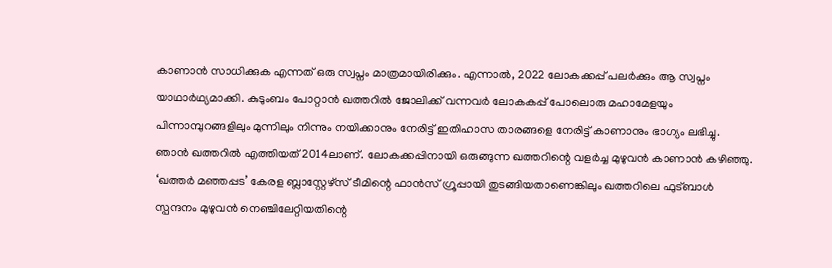കാണാൻ സാധിക്കുക എന്നത് ഒരു സ്വപ്നം മാത്രമായിരിക്കും. എന്നാൽ, 2022 ലോകക്കപ്പ് പലർക്കും ആ സ്വപ്നം യാഥാർഥ്യമാക്കി. കുടുംബം പോറ്റാൻ ഖത്തറിൽ ജോലിക്ക് വന്നവർ ലോകകപ്പ് പോലൊരു മഹാമേളയും പിന്നാമ്പുറങ്ങളിലും മുന്നിലും നിന്നും നയിക്കാനും നേരിട്ട് ഇതിഹാസ താരങ്ങളെ നേരിട്ട് കാണാനും ഭാഗ്യം ലഭിച്ചു. ഞാൻ ഖത്തറിൽ എത്തിയത് 2014ലാണ്. ലോകക്കപ്പിനായി ഒരുങ്ങുന്ന ഖത്തറിന്റെ വളർച്ച മുഴുവൻ കാണാൻ കഴിഞ്ഞു. ‘ഖത്തർ മഞ്ഞപ്പട’ കേരള ബ്ലാസ്റ്റേഴ്സ് ടീമിന്റെ ഫാൻസ് ഗ്രൂപ്പായി തുടങ്ങിയതാണെങ്കിലും ഖത്തറിലെ ഫുട്ബാൾ സ്പന്ദനം മുഴുവൻ നെഞ്ചിലേറ്റിയതിന്റെ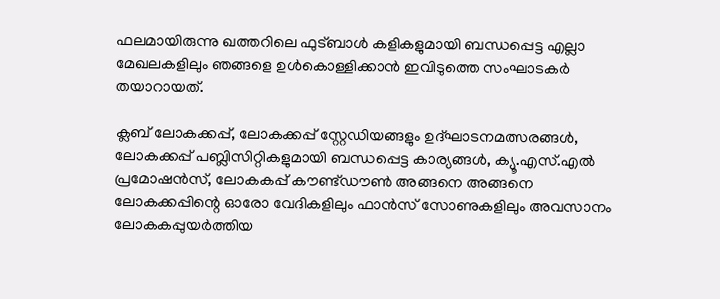ഫലമായിരുന്നു ഖത്തറിലെ ഫുട്ബാൾ കളികളുമായി ബന്ധപ്പെട്ട എല്ലാ മേഖലകളിലും ഞങ്ങളെ ഉൾകൊള്ളിക്കാൻ ഇവിടുത്തെ സംഘാടകർ തയാറായത്.

ക്ലബ് ലോകക്കപ്പ്, ലോകക്കപ്പ് സ്റ്റേഡിയങ്ങളും ഉദ്ഘാടനമത്സരങ്ങൾ, ലോകക്കപ്പ് പബ്ലിസിറ്റികളുമായി ബന്ധപ്പെട്ട കാര്യങ്ങൾ, ക്യൂ.എസ്.എൽ പ്രമോഷൻസ്, ലോകകപ്പ് കൗണ്ട്ഡൗൺ അങ്ങനെ അങ്ങനെ ലോകക്കപ്പിന്റെ ഓരോ വേദികളിലും ഫാൻസ് സോണുകളിലും അവസാനം ലോകകപ്പുയർത്തിയ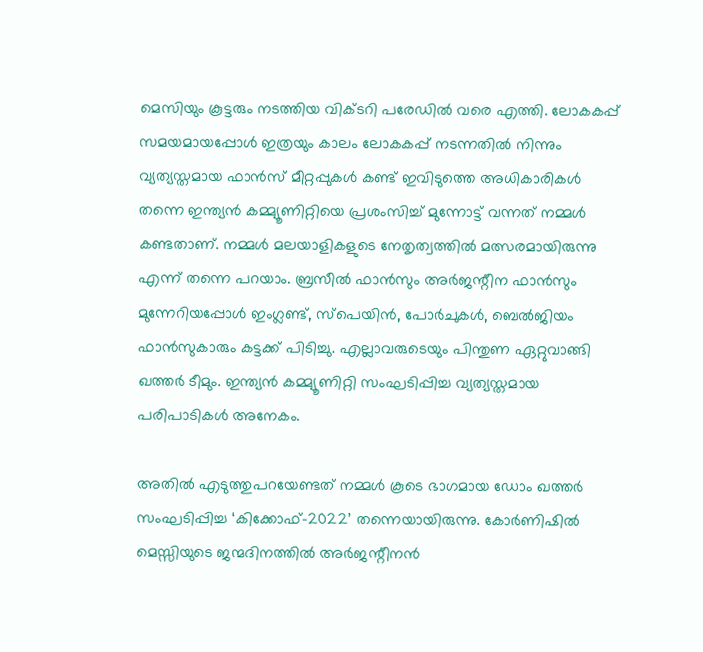മെസിയും കൂട്ടരും നടത്തിയ വിക്ടറി പരേഡിൽ വരെ എത്തി. ലോകകപ്പ് സമയമായപ്പോൾ ഇത്രയും കാലം ലോകകപ്പ് നടന്നതിൽ നിന്നും വ്യത്യസ്തമായ ഫാൻസ് മീറ്റപ്പുകൾ കണ്ട് ഇവിടുത്തെ അധികാരികൾ തന്നെ ഇന്ത്യൻ കമ്മ്യൂണിറ്റിയെ പ്രശംസിച്ച് മുന്നോട്ട് വന്നത് നമ്മൾ കണ്ടതാണ്. നമ്മൾ മലയാളികളുടെ നേതൃത്വത്തിൽ മത്സരമായിരുന്നു എന്ന് തന്നെ പറയാം. ബ്രസീൽ ഫാൻസും അർജന്റീന ഫാൻസും മുന്നേറിയപ്പോൾ ഇംഗ്ലണ്ട്, സ്പെയിൻ, പോർചുകൾ, ബെൽജിയം ഫാൻസുകാരും കട്ടക്ക് പിടിച്ചു. എല്ലാവരുടെയും പിന്തുണ ഏറ്റുവാങ്ങി ഖത്തർ ടീമും. ഇന്ത്യൻ കമ്മ്യൂണിറ്റി സംഘടിപ്പിച്ച വ്യത്യസ്തമായ പരിപാടികൾ അനേകം.

അതിൽ എടുത്തുപറയേണ്ടത് നമ്മൾ കൂടെ ഭാഗമായ ഡോം ഖത്തർ സംഘടിപ്പിച്ച ‘കിക്കോഫ്-2022’ തന്നെയായിരുന്നു. കോർണിഷിൽ മെസ്സിയുടെ ജന്മദിനത്തിൽ അർജന്റീനൻ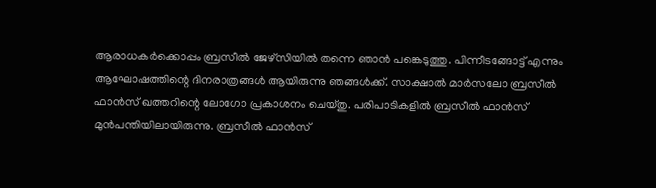ആരാധകർക്കൊപ്പം ബ്രസീൽ ജേഴ്സിയിൽ തന്നെ ഞാൻ പങ്കെടുത്തു. പിന്നീടങ്ങോട്ട് എന്നും ആഘോഷത്തിന്റെ ദിനരാത്രങ്ങൾ ആയിരുന്നു ഞങ്ങൾക്ക്. സാക്ഷാൽ മാർസലോ ബ്രസീൽ ഫാൻസ് ഖത്തറിന്റെ ലോഗോ പ്രകാശനം ചെയ്തു. പരിപാടികളിൽ ബ്രസീൽ ഫാൻസ് മുൻപന്തിയിലായിരുന്നു. ബ്രസീൽ ഫാൻസ്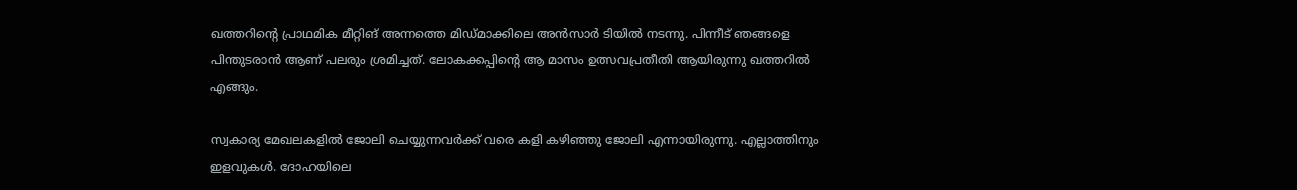ഖത്തറിന്റെ പ്രാഥമിക മീറ്റിങ് അന്നത്തെ മിഡ്മാക്കിലെ അൻസാർ ടിയിൽ നടന്നു. പിന്നീട് ഞങ്ങളെ പിന്തുടരാൻ ആണ് പലരും ശ്രമിച്ചത്. ലോകക്കപ്പിന്റെ ആ മാസം ഉത്സവപ്രതീതി ആയിരുന്നു ഖത്തറിൽ എങ്ങും.

സ്വകാര്യ മേഖലകളിൽ ജോലി ചെയ്യുന്നവർക്ക് വരെ കളി കഴിഞ്ഞു ജോലി എന്നായിരുന്നു. എല്ലാത്തിനും ഇളവുകൾ. ദോഹയിലെ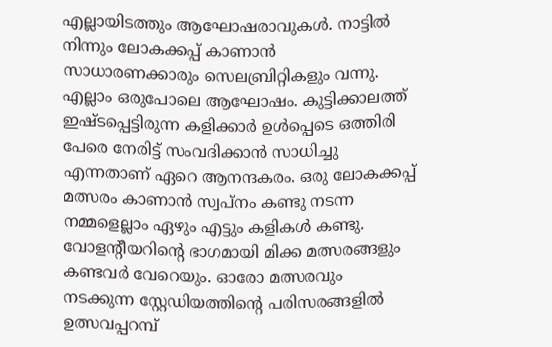എല്ലായിടത്തും ആഘോഷരാവുകൾ. നാട്ടിൽ നിന്നും ലോകക്കപ്പ് കാണാൻ സാധാരണക്കാരും സെലബ്രിറ്റികളും വന്നു. എല്ലാം ഒരുപോലെ ആഘോഷം. കുട്ടിക്കാലത്ത് ഇഷ്ടപ്പെട്ടിരുന്ന കളിക്കാർ ഉൾപ്പെടെ ഒത്തിരി പേരെ നേരിട്ട് സംവദിക്കാൻ സാധിച്ചു എന്നതാണ് ഏറെ ആനന്ദകരം. ഒരു ലോകക്കപ്പ് മത്സരം കാണാൻ സ്വപ്നം കണ്ടു നടന്ന നമ്മളെല്ലാം ഏഴും എട്ടും കളികൾ കണ്ടു. വോളന്റീയറിന്റെ ഭാഗമായി മിക്ക മത്സരങ്ങളും കണ്ടവർ വേറെയും. ഓരോ മത്സരവും നടക്കുന്ന സ്റ്റേഡിയത്തിന്റെ പരിസരങ്ങളിൽ ഉത്സവപ്പറമ്പ്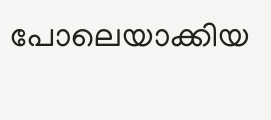പോലെയാക്കിയ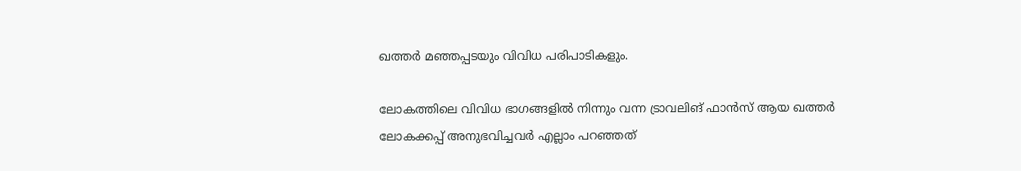ഖത്തർ മഞ്ഞപ്പടയും വിവിധ പരിപാടികളും.

ലോകത്തിലെ വിവിധ ഭാഗങ്ങളിൽ നിന്നും വന്ന ട്രാവലിങ് ഫാൻസ് ആയ ഖത്തർ ലോകക്കപ്പ് അനുഭവിച്ചവർ എല്ലാം പറഞ്ഞത്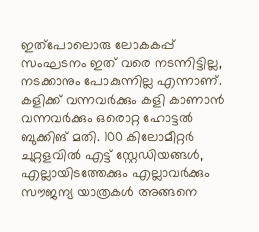ഇത്പോലൊരു ലോകകപ്പ് സംഘടനം ഇത് വരെ നടന്നിട്ടില്ല, നടക്കാനും പോകുന്നില്ല എന്നാണ്. കളിക്ക് വന്നവർക്കും കളി കാണാൻ വന്നവർക്കും ഒരൊറ്റ ഹോട്ടൽ ബുക്കിങ് മതി. 100 കിലോമീറ്റർ ചുറ്റളവിൽ എട്ട് സ്റ്റേഡിയങ്ങൾ, എല്ലായിടത്തേക്കും എല്ലാവർക്കും സൗജന്യ യാത്രകൾ അങ്ങനെ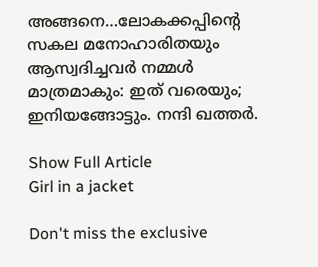അങ്ങനെ…ലോകക്കപ്പിന്റെ സകല മനോഹാരിതയും ആസ്വദിച്ചവർ നമ്മൾ മാത്രമാകും: ഇത് വരെയും; ഇനിയങ്ങോട്ടും. നന്ദി ഖത്തർ.

Show Full Article
Girl in a jacket

Don't miss the exclusive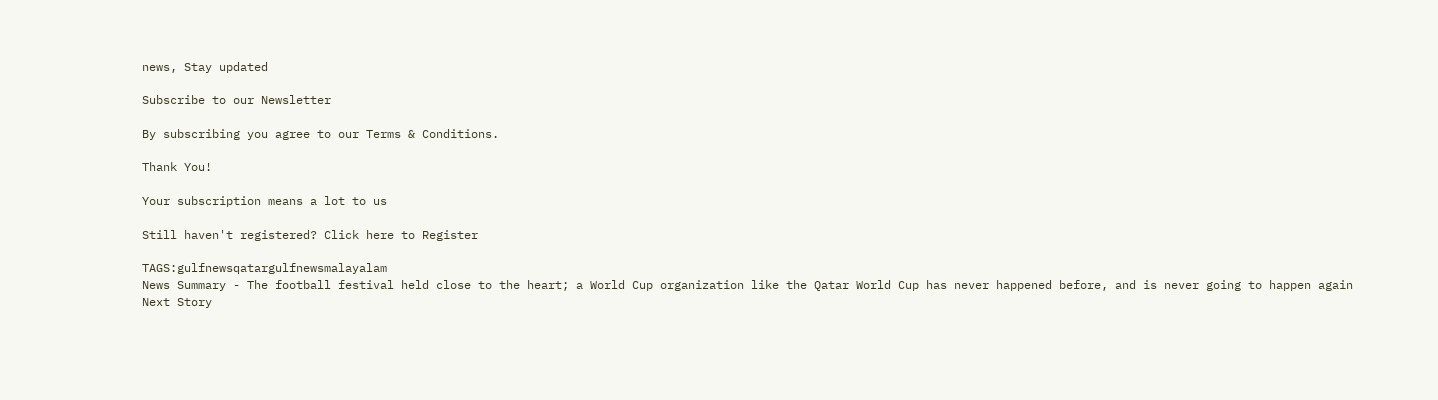news, Stay updated

Subscribe to our Newsletter

By subscribing you agree to our Terms & Conditions.

Thank You!

Your subscription means a lot to us

Still haven't registered? Click here to Register

TAGS:gulfnewsqatargulfnewsmalayalam
News Summary - The football festival held close to the heart; a World Cup organization like the Qatar World Cup has never happened before, and is never going to happen again
Next Story